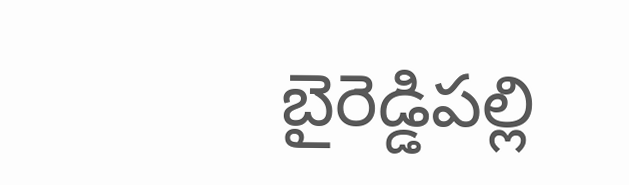బైరెడ్డిపల్లి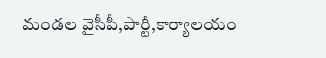మండల వైసీపీ,పార్టీ,కార్యాలయం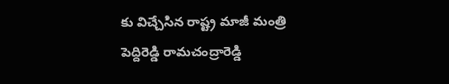కు విచ్చేసిన రాష్ట్ర మాజీ మంత్రి పెద్దిరెడ్డి రామచంద్రారెడ్డి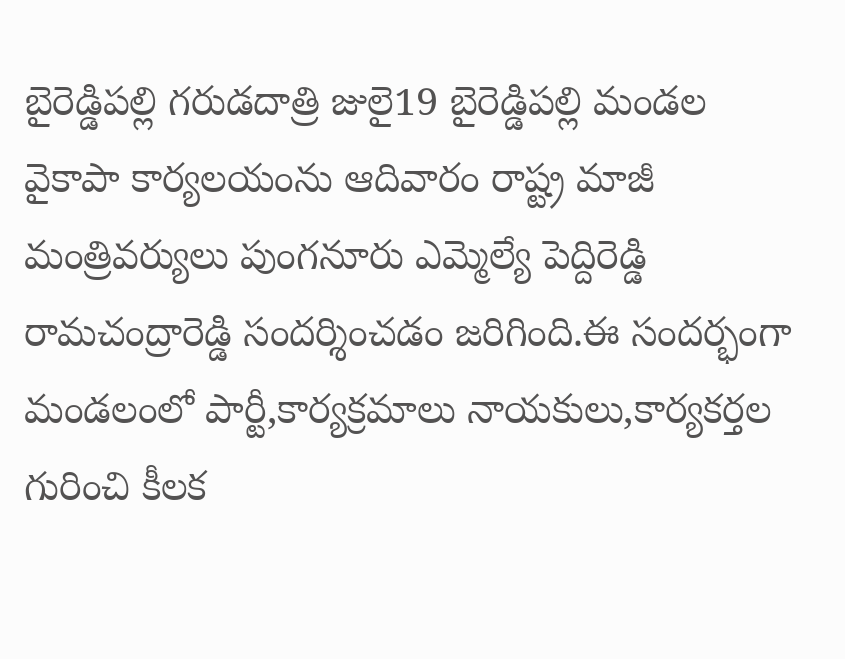బైరెడ్డిపల్లి గరుడదాత్రి జులై19 బైరెడ్డిపల్లి మండల వైకాపా కార్యలయంను ఆదివారం రాష్ట్ర మాజీ మంత్రివర్యులు పుంగనూరు ఎమ్మెల్యే పెద్దిరెడ్డి రామచంద్రారెడ్డి సందర్శించడం జరిగింది.ఈ సందర్భంగా మండలంలో పార్టీ,కార్యక్రమాలు నాయకులు,కార్యకర్తల గురించి కీలక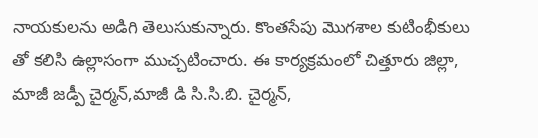నాయకులను అడిగి తెలుసుకున్నారు. కొంతసేపు మొగశాల కుటింభీకులు తో కలిసి ఉల్లాసంగా ముచ్చటించారు. ఈ కార్యక్రమంలో చిత్తూరు జిల్లా, మాజీ జడ్పీ చైర్మన్,మాజీ డి సి.సి.బి. చైర్మన్,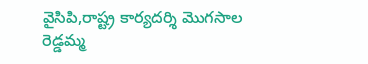వైసిపి,రాష్ట్ర కార్యదర్శి మొగసాల రెడ్డమ్మ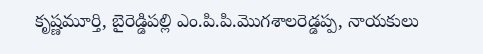కృష్ణమూర్తి, బైరెడ్డిపల్లి ఎం.పి.పి.మొగశాలరెడ్డప్ప, నాయకులు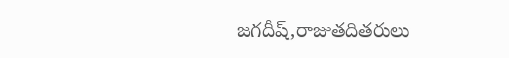జగదీష్,రాజుతదితరులు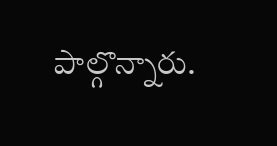పాల్గొన్నారు.